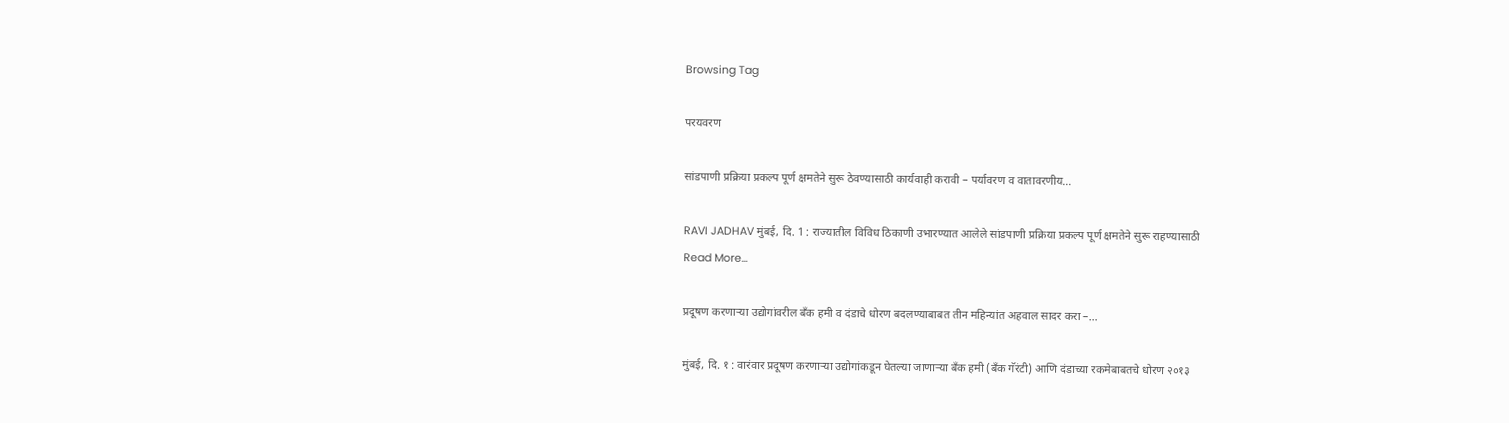Browsing Tag

परयवरण

सांडपाणी प्रक्रिया प्रकल्प पूर्ण क्षमतेने सुरू ठेवण्यासाठी कार्यवाही करावी – पर्यावरण व वातावरणीय…

RAVI JADHAV मुंबई, दि. 1 : राज्यातील विविध ठिकाणी उभारण्यात आलेले सांडपाणी प्रक्रिया प्रकल्प पूर्ण क्षमतेने सुरू राहण्यासाठी
Read More...

प्रदूषण करणाऱ्या उद्योगांवरील बँक हमी व दंडाचे धोरण बदलण्याबाबत तीन महिन्यांत अहवाल सादर करा –…

मुंबई, दि. १ : वारंवार प्रदूषण करणाऱ्या उद्योगांकडून घेतल्या जाणाऱ्या बँक हमी (बँक गॅरंटी) आणि दंडाच्या रकमेबाबतचे धोरण २०१३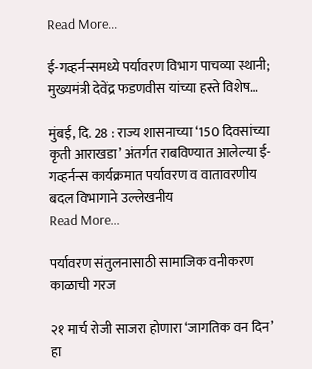Read More...

ई-गव्हर्नन्समध्ये पर्यावरण विभाग पाचव्या स्थानी; मुख्यमंत्री देवेंद्र फडणवीस यांच्या हस्ते विशेष…

मुंबई, दि. 28 : राज्य शासनाच्या ‘150 दिवसांच्या कृती आराखडा’ अंतर्गत राबविण्यात आलेल्या ई-गव्हर्नन्स कार्यक्रमात पर्यावरण व वातावरणीय बदल विभागाने उल्लेखनीय
Read More...

पर्यावरण संतुलनासाठी सामाजिक वनीकरण काळाची गरज

२१ मार्च रोजी साजरा होणारा ‘जागतिक वन दिन’ हा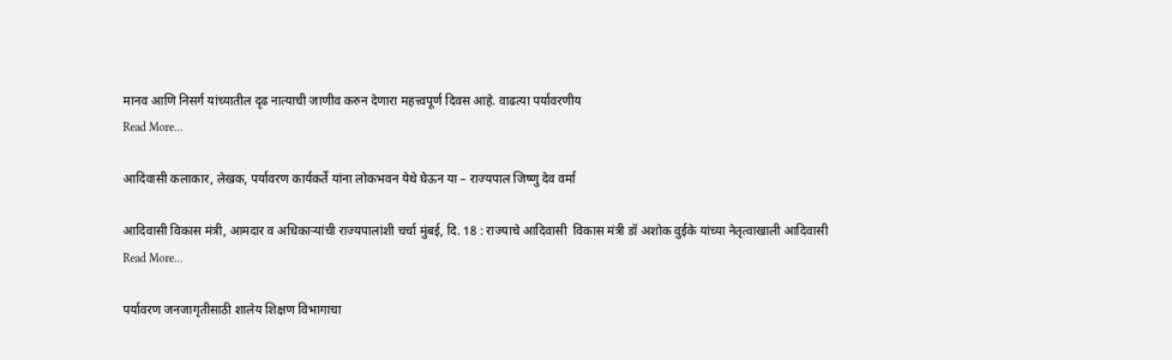मानव आणि निसर्ग यांच्यातील दृढ नात्याची जाणीव करुन देणारा महत्त्वपूर्ण दिवस आहे. वाढत्या पर्यावरणीय
Read More...

आदिवासी कलाकार, लेखक, पर्यावरण कार्यकर्ते यांना लोकभवन येथे घेऊन या – राज्यपाल जिष्णु देव वर्मा

आदिवासी विकास मंत्री, आमदार व अधिकाऱ्यांची राज्यपालांशी चर्चा मुंबई, दि. 18 : राज्याचे आदिवासी  विकास मंत्री डॉ अशोक वुईके यांच्या नेतृत्वाखाली आदिवासी
Read More...

पर्यावरण जनजागृतीसाठी शालेय शिक्षण विभागाचा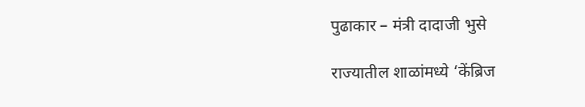पुढाकार – मंत्री दादाजी भुसे

राज्यातील शाळांमध्ये ‘केंब्रिज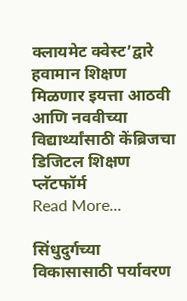क्लायमेट क्वेस्ट’द्वारे हवामान शिक्षण मिळणार इयत्ता आठवी आणि नववीच्या विद्यार्थ्यांसाठी केंब्रिजचा डिजिटल शिक्षण प्लॅटफॉर्म
Read More...

सिंधुदुर्गच्या विकासासाठी पर्यावरण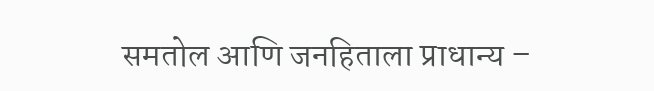समतोल आणि जनहिताला प्राधान्य –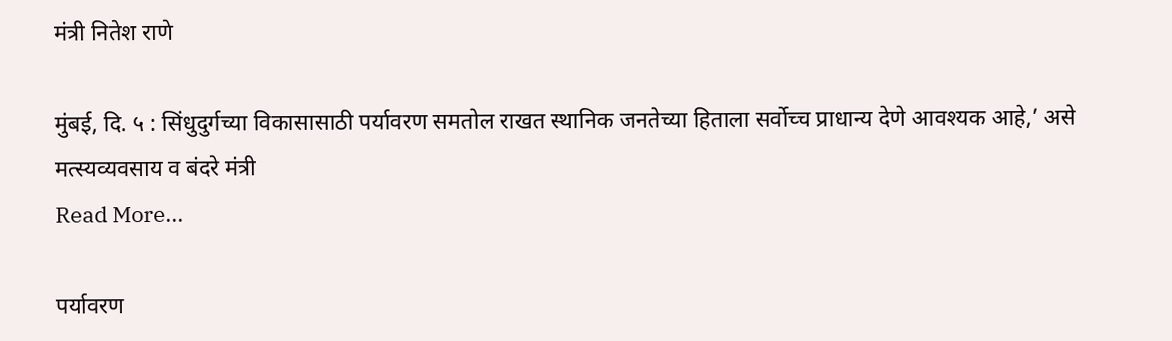मंत्री नितेश राणे

मुंबई, दि. ५ : सिंधुदुर्गच्या विकासासाठी पर्यावरण समतोल राखत स्थानिक जनतेच्या हिताला सर्वोच्च प्राधान्य देणे आवश्यक आहे,’ असे मत्स्यव्यवसाय व बंदरे मंत्री
Read More...

पर्यावरण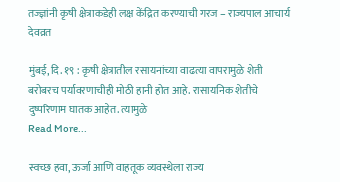तज्ज्ञांनी कृषी क्षेत्राकडेही लक्ष केंद्रित करण्याची गरज – राज्यपाल आचार्य देवव्रत

मुंबई, दि. १९ : कृषी क्षेत्रातील रसायनांच्या वाढत्या वापरामुळे शेती बरोबरच पर्यावरणाचीही मोठी हानी होत आहे. रासायनिक शेतीचे दुष्परिणाम घातक आहेत. त्यामुळे
Read More...

स्वच्छ हवा, ऊर्जा आणि वाहतूक व्यवस्थेला राज्य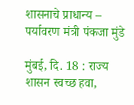शासनाचे प्राधान्य – पर्यावरण मंत्री पंकजा मुंडे

मुंबई, दि. 18 : राज्य शासन स्वच्छ हवा,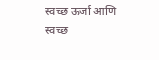स्वच्छ ऊर्जा आणि स्वच्छ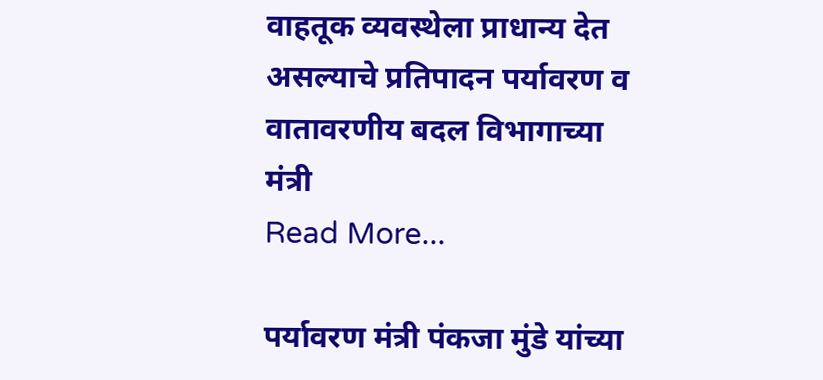वाहतूक व्यवस्थेला प्राधान्य देत असल्याचे प्रतिपादन पर्यावरण व वातावरणीय बदल विभागाच्या मंत्री
Read More...

पर्यावरण मंत्री पंकजा मुंडे यांच्या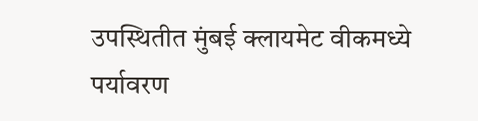उपस्थितीत मुंबई क्लायमेट वीकमध्ये पर्यावरण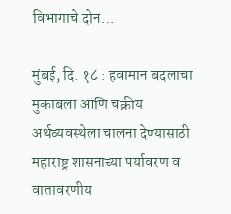विभागाचे दोन…

मुंबई, दि. १८ : हवामान बदलाचा मुकाबला आणि चक्रीय अर्थव्यवस्थेला चालना देण्यासाठी महाराष्ट्र शासनाच्या पर्यावरण व वातावरणीय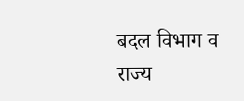बदल विभाग व राज्य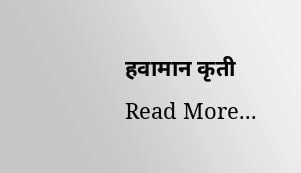हवामान कृती
Read More...